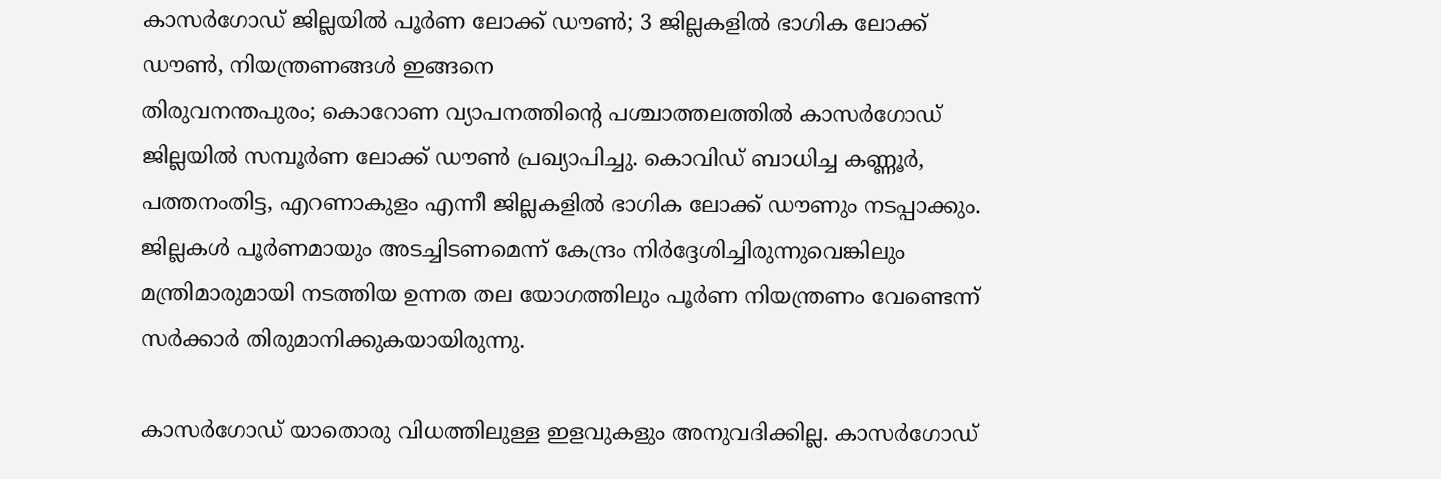കാസർഗോഡ് ജില്ലയിൽ പൂർണ ലോക്ക് ഡൗൺ; 3 ജില്ലകളിൽ ഭാഗിക ലോക്ക് ഡൗൺ, നിയന്ത്രണങ്ങൾ ഇങ്ങനെ
തിരുവനന്തപുരം; കൊറോണ വ്യാപനത്തിന്റെ പശ്ചാത്തലത്തിൽ കാസർഗോഡ് ജില്ലയിൽ സമ്പൂർണ ലോക്ക് ഡൗൺ പ്രഖ്യാപിച്ചു. കൊവിഡ് ബാധിച്ച കണ്ണൂർ, പത്തനംതിട്ട, എറണാകുളം എന്നീ ജില്ലകളിൽ ഭാഗിക ലോക്ക് ഡൗണും നടപ്പാക്കും. ജില്ലകൾ പൂർണമായും അടച്ചിടണമെന്ന് കേന്ദ്രം നിർദ്ദേശിച്ചിരുന്നുവെങ്കിലും മന്ത്രിമാരുമായി നടത്തിയ ഉന്നത തല യോഗത്തിലും പൂർണ നിയന്ത്രണം വേണ്ടെന്ന് സർക്കാർ തിരുമാനിക്കുകയായിരുന്നു.

കാസർഗോഡ് യാതൊരു വിധത്തിലുള്ള ഇളവുകളും അനുവദിക്കില്ല. കാസർഗോഡ്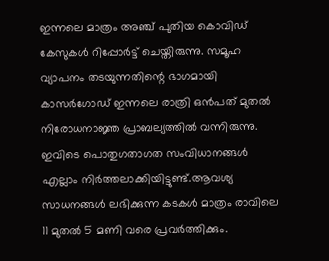ഇന്നലെ മാത്രം അഞ്ച് പുതിയ കൊവിഡ് കേസുകൾ റിപ്പോർട്ട് ചെയ്തിരുന്നു. സമൂഹ വ്യാപനം തടയുന്നതിന്റെ ഭാഗമായി കാസർഗോഡ് ഇന്നലെ രാത്രി ഒൻപത് മുതൽ നിരോധനാജ്ഞ പ്രാബല്യത്തിൽ വന്നിരുന്നു. ഇവിടെ പൊതുഗതാഗത സംവിധാനങ്ങൾ എല്ലാം നിർത്തലാക്കിയിട്ടുണ്ട്.ആവശ്യ സാധനങ്ങൾ ലഭിക്കുന്ന കടകൾ മാത്രം രാവിലെ 11 മുതൽ 5 മണി വരെ പ്രവർത്തിക്കും.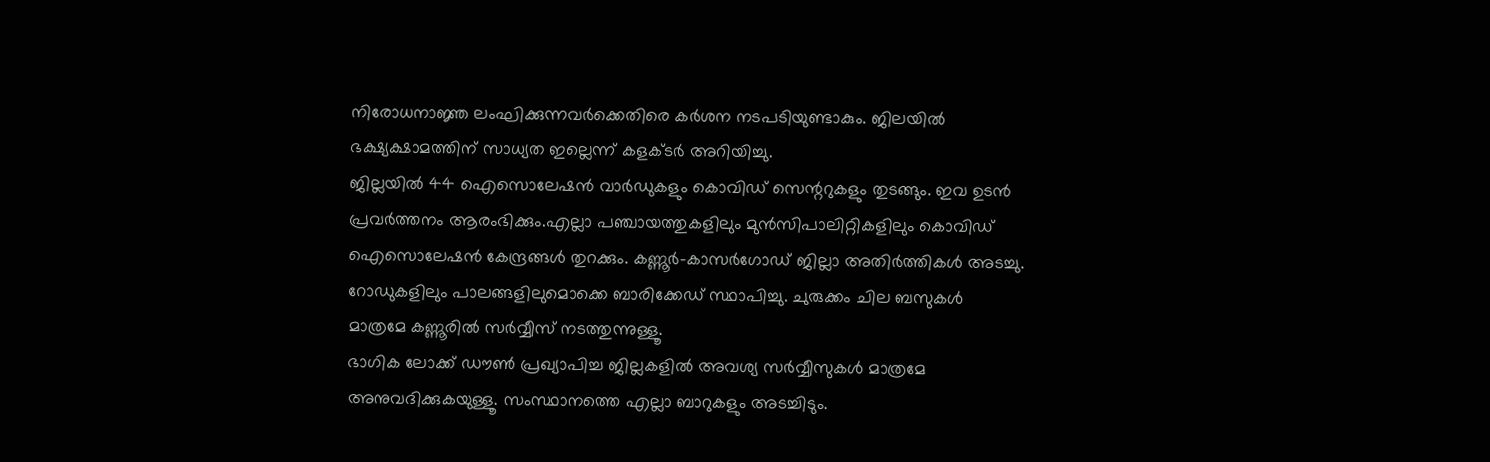നിരോധനാജ്ഞ ലംഘിക്കുന്നവർക്കെതിരെ കർശന നടപടിയുണ്ടാകും. ജിലയിൽ ഭക്ഷ്യക്ഷാമത്തിന് സാധ്യത ഇല്ലെന്ന് കളക്ടർ അറിയിച്ചു.
ജില്ലയിൽ 44 ഐസൊലേഷൻ വാർഡുകളും കൊവിഡ് സെന്ററുകളും തുടങ്ങും. ഇവ ഉടൻ പ്രവർത്തനം ആരംഭിക്കും.എല്ലാ പഞ്ചായത്തുകളിലും മുൻസിപാലിറ്റികളിലും കൊവിഡ് ഐസൊലേഷൻ കേന്ദ്രങ്ങൾ തുറക്കും. കണ്ണൂർ-കാസർഗോഡ് ജില്ലാ അതിർത്തികൾ അടച്ചു. റോഡുകളിലും പാലങ്ങളിലുമൊക്കെ ബാരിക്കേഡ് സ്ഥാപിച്ചു. ചുരുക്കം ചില ബസുകൾ മാത്രമേ കണ്ണൂരിൽ സർവ്വീസ് നടത്തുന്നുള്ളൂ.
ഭാഗിക ലോക്ക് ഡൗൺ പ്രഖ്യാപിച്ച ജില്ലകളിൽ അവശ്യ സർവ്വീസുകൾ മാത്രമേ അനുവദിക്കുകയുള്ളൂ. സംസ്ഥാനത്തെ എല്ലാ ബാറുകളും അടച്ചിടും.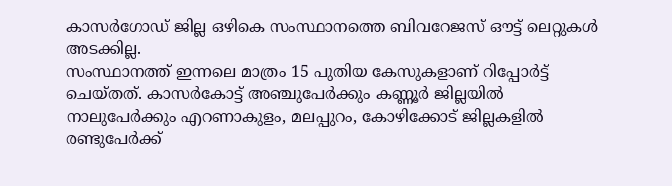കാസർഗോഡ് ജില്ല ഒഴികെ സംസ്ഥാനത്തെ ബിവറേജസ് ഔട്ട് ലെറ്റുകൾ അടക്കില്ല.
സംസ്ഥാനത്ത് ഇന്നലെ മാത്രം 15 പുതിയ കേസുകളാണ് റിപ്പോർട്ട് ചെയ്തത്. കാസർകോട്ട് അഞ്ചുപേർക്കും കണ്ണൂർ ജില്ലയിൽ നാലുപേർക്കും എറണാകുളം, മലപ്പുറം, കോഴിക്കോട് ജില്ലകളിൽ രണ്ടുപേർക്ക്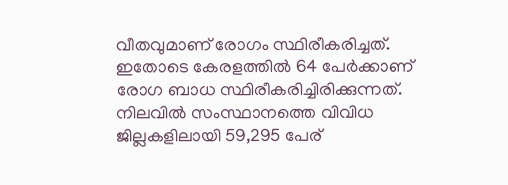വീതവുമാണ് രോഗം സ്ഥിരീകരിച്ചത്. ഇതോടെ കേരളത്തിൽ 64 പേർക്കാണ് രോഗ ബാധ സ്ഥിരീകരിച്ചിരിക്കുന്നത്. നിലവിൽ സംസ്ഥാനത്തെ വിവിധ ജില്ലകളിലായി 59,295 പേര്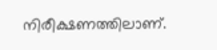നിരീക്ഷണത്തിലാണ്.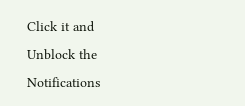Click it and Unblock the Notifications